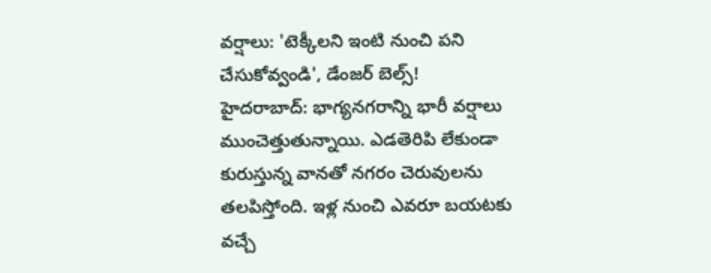వర్షాలు: 'టెక్కీలని ఇంటి నుంచి పని చేసుకోవ్వండి', డేంజర్ బెల్స్!
హైదరాబాద్: భాగ్యనగరాన్ని భారీ వర్షాలు ముంచెత్తుతున్నాయి. ఎడతెరిపి లేకుండా కురుస్తున్న వానతో నగరం చెరువులను తలపిస్తోంది. ఇళ్ల నుంచి ఎవరూ బయటకు వచ్చే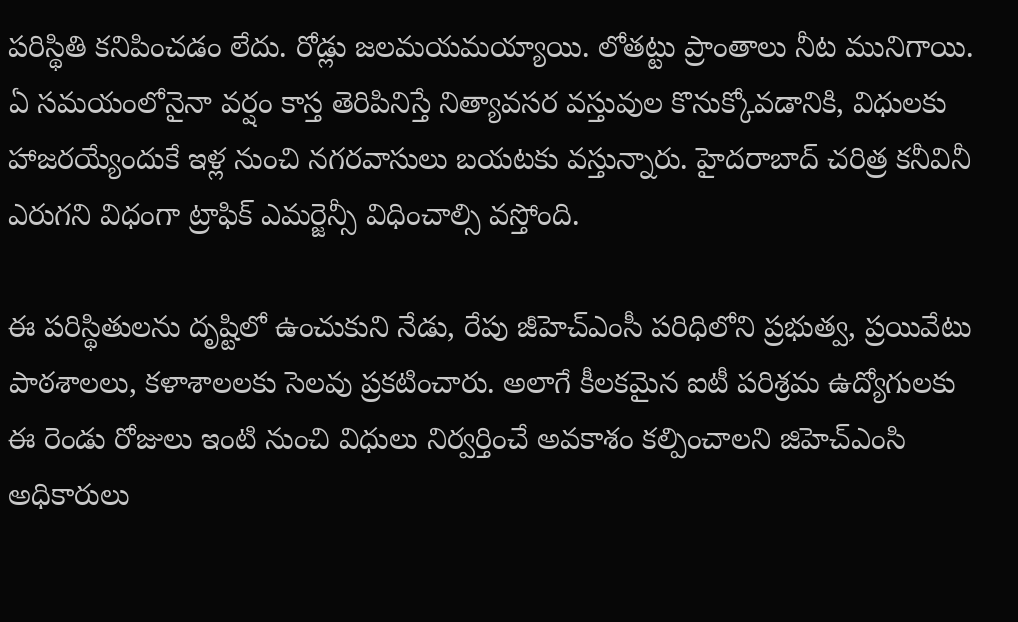పరిస్థితి కనిపించడం లేదు. రోడ్లు జలమయమయ్యాయి. లోతట్టు ప్రాంతాలు నీట మునిగాయి.
ఏ సమయంలోనైనా వర్షం కాస్త తెరిపినిస్తే నిత్యావసర వస్తువుల కొనుక్కోవడానికి, విధులకు హాజరయ్యేందుకే ఇళ్ల నుంచి నగరవాసులు బయటకు వస్తున్నారు. హైదరాబాద్ చరిత్ర కనీవినీ ఎరుగని విధంగా ట్రాఫిక్ ఎమర్జెన్సీ విధించాల్సి వస్తోంది.

ఈ పరిస్థితులను దృష్టిలో ఉంచుకుని నేడు, రేపు జీహెచ్ఎంసీ పరిధిలోని ప్రభుత్వ, ప్రయివేటు పాఠశాలలు, కళాశాలలకు సెలవు ప్రకటించారు. అలాగే కీలకమైన ఐటీ పరిశ్రమ ఉద్యోగులకు ఈ రెండు రోజులు ఇంటి నుంచి విధులు నిర్వర్తించే అవకాశం కల్పించాలని జిహెచ్ఎంసి అధికారులు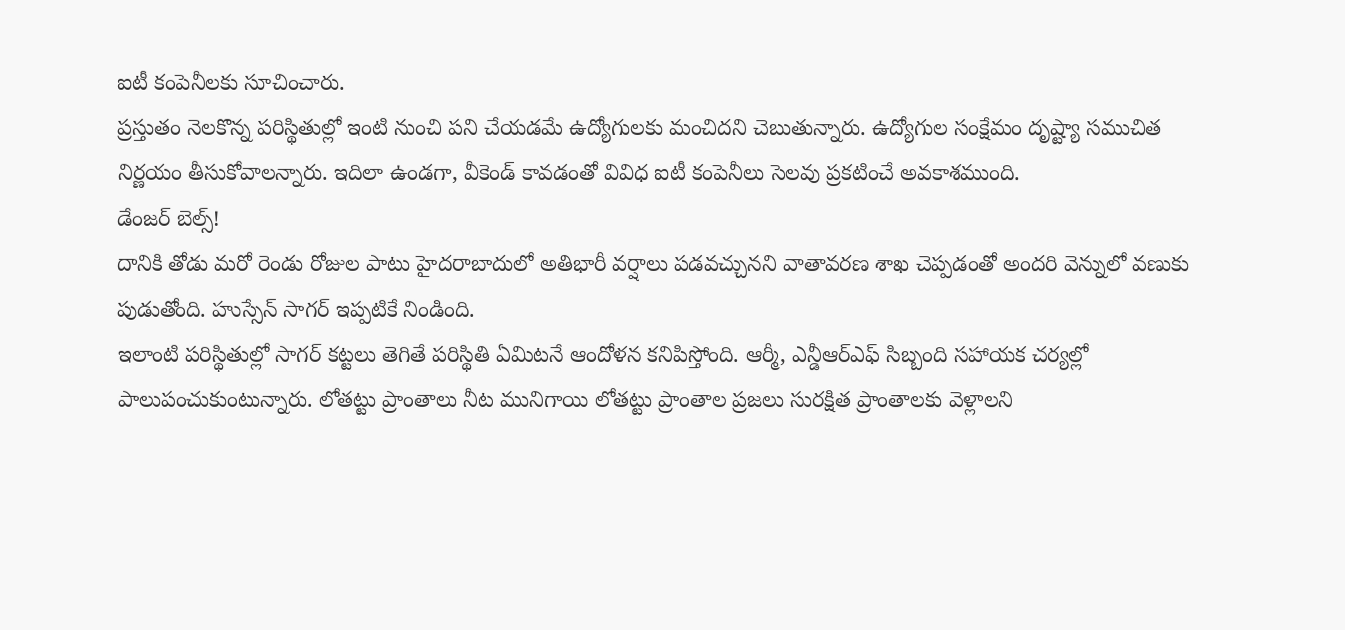ఐటీ కంపెనీలకు సూచించారు.
ప్రస్తుతం నెలకొన్న పరిస్థితుల్లో ఇంటి నుంచి పని చేయడమే ఉద్యోగులకు మంచిదని చెబుతున్నారు. ఉద్యోగుల సంక్షేమం దృష్ట్యా సముచిత నిర్ణయం తీసుకోవాలన్నారు. ఇదిలా ఉండగా, వీకెండ్ కావడంతో వివిధ ఐటీ కంపెనీలు సెలవు ప్రకటించే అవకాశముంది.
డేంజర్ బెల్స్!
దానికి తోడు మరో రెండు రోజుల పాటు హైదరాబాదులో అతిభారీ వర్షాలు పడవచ్చునని వాతావరణ శాఖ చెప్పడంతో అందరి వెన్నులో వణుకు పుడుతోంది. హుస్సేన్ సాగర్ ఇప్పటికే నిండింది.
ఇలాంటి పరిస్థితుల్లో సాగర్ కట్టలు తెగితే పరిస్థితి ఏమిటనే ఆందోళన కనిపిస్తోంది. ఆర్మీ, ఎన్డీఆర్ఎఫ్ సిబ్బంది సహాయక చర్యల్లో పాలుపంచుకుంటున్నారు. లోతట్టు ప్రాంతాలు నీట మునిగాయి లోతట్టు ప్రాంతాల ప్రజలు సురక్షిత ప్రాంతాలకు వెళ్లాలని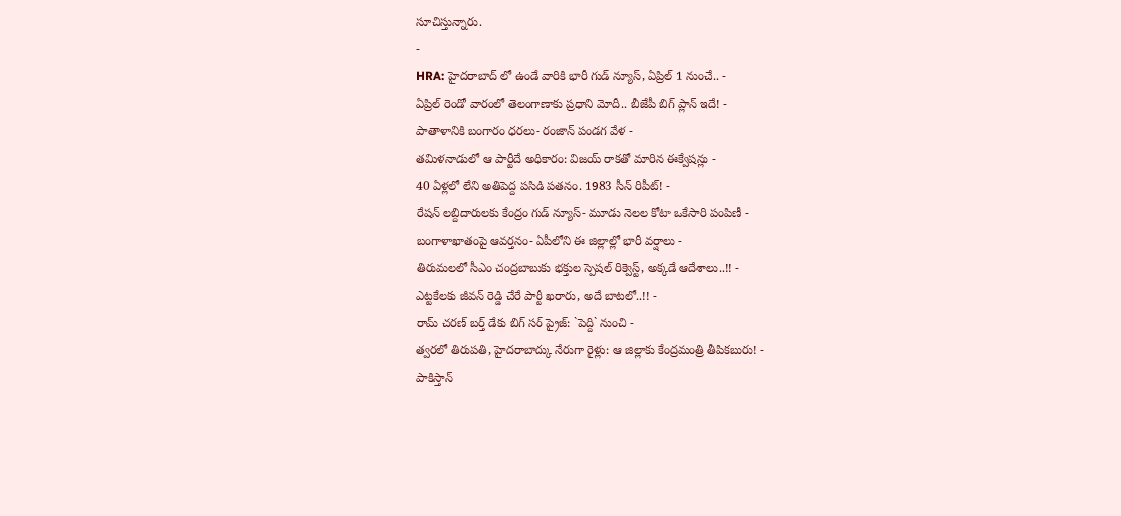సూచిస్తున్నారు.
-
HRA: హైదరాబాద్ లో ఉండే వారికి భారీ గుడ్ న్యూస్, ఏప్రిల్ 1 నుంచే.. -
ఏప్రిల్ రెండో వారంలో తెలంగాణాకు ప్రధాని మోదీ.. బీజేపీ బిగ్ ప్లాన్ ఇదే! -
పాతాళానికి బంగారం ధరలు- రంజాన్ పండగ వేళ -
తమిళనాడులో ఆ పార్టీదే అధికారం: విజయ్ రాకతో మారిన ఈక్వేషన్లు -
40 ఏళ్లలో లేని అతిపెద్ద పసిడి పతనం. 1983 సీన్ రిపీట్! -
రేషన్ లబ్దిదారులకు కేంద్రం గుడ్ న్యూస్- మూడు నెలల కోటా ఒకేసారి పంపిణీ -
బంగాళాఖాతంపై ఆవర్తనం- ఏపీలోని ఈ జిల్లాల్లో భారీ వర్షాలు -
తిరుమలలో సీఎం చంద్రబాబుకు భక్తుల స్పెషల్ రిక్వెస్ట్, అక్కడే ఆదేశాలు..!! -
ఎట్టకేలకు జీవన్ రెడ్డి చేరే పార్టీ ఖరారు, అదే బాటలో..!! -
రామ్ చరణ్ బర్త్ డేకు బిగ్ సర్ ప్రైజ్: `పెద్ది` నుంచి -
త్వరలో తిరుపతి, హైదరాబాద్కు నేరుగా రైళ్లు: ఆ జిల్లాకు కేంద్రమంత్రి తీపికబురు! -
పాకిస్తాన్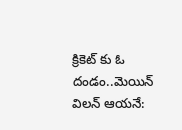క్రికెట్ కు ఓ దండం..మెయిన్ విలన్ ఆయనే: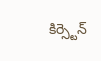కిర్స్టెన్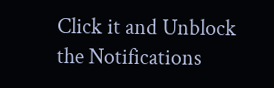Click it and Unblock the Notifications